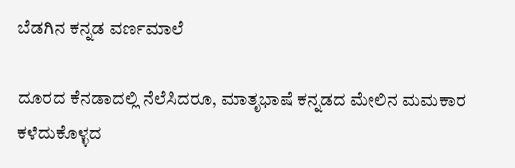ಬೆಡಗಿನ ಕನ್ನಡ ವರ್ಣಮಾಲೆ

ದೂರದ ಕೆನಡಾದಲ್ಲಿ ನೆಲೆಸಿದರೂ, ಮಾತೃಭಾಷೆ ಕನ್ನಡದ ಮೇಲಿನ ಮಮಕಾರ ಕಳೆದುಕೊಳ್ಳದ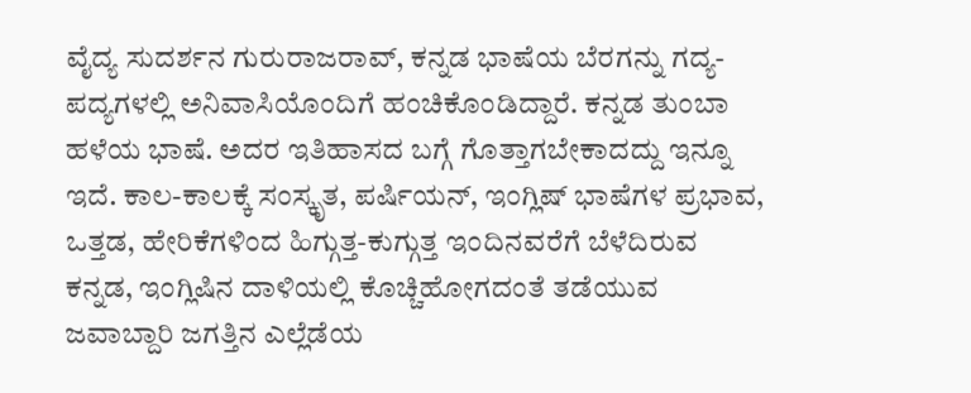ವೈದ್ಯ ಸುದರ್ಶನ ಗುರುರಾಜರಾವ್, ಕನ್ನಡ ಭಾಷೆಯ ಬೆರಗನ್ನು ಗದ್ಯ-ಪದ್ಯಗಳಲ್ಲಿ ಅನಿವಾಸಿಯೊಂದಿಗೆ ಹಂಚಿಕೊಂಡಿದ್ದಾರೆ. ಕನ್ನಡ ತುಂಬಾ ಹಳೆಯ ಭಾಷೆ. ಅದರ ಇತಿಹಾಸದ ಬಗ್ಗೆ ಗೊತ್ತಾಗಬೇಕಾದದ್ದು ಇನ್ನೂ ಇದೆ. ಕಾಲ-ಕಾಲಕ್ಕೆ ಸಂಸ್ಕೃತ, ಪರ್ಷಿಯನ್, ಇಂಗ್ಲಿಷ್ ಭಾಷೆಗಳ ಪ್ರಭಾವ, ಒತ್ತಡ, ಹೇರಿಕೆಗಳಿಂದ ಹಿಗ್ಗುತ್ತ-ಕುಗ್ಗುತ್ತ ಇಂದಿನವರೆಗೆ ಬೆಳೆದಿರುವ ಕನ್ನಡ, ಇಂಗ್ಲಿಷಿನ ದಾಳಿಯಲ್ಲಿ ಕೊಚ್ಚಿಹೋಗದಂತೆ ತಡೆಯುವ ಜವಾಬ್ದಾರಿ ಜಗತ್ತಿನ ಎಲ್ಲೆಡೆಯ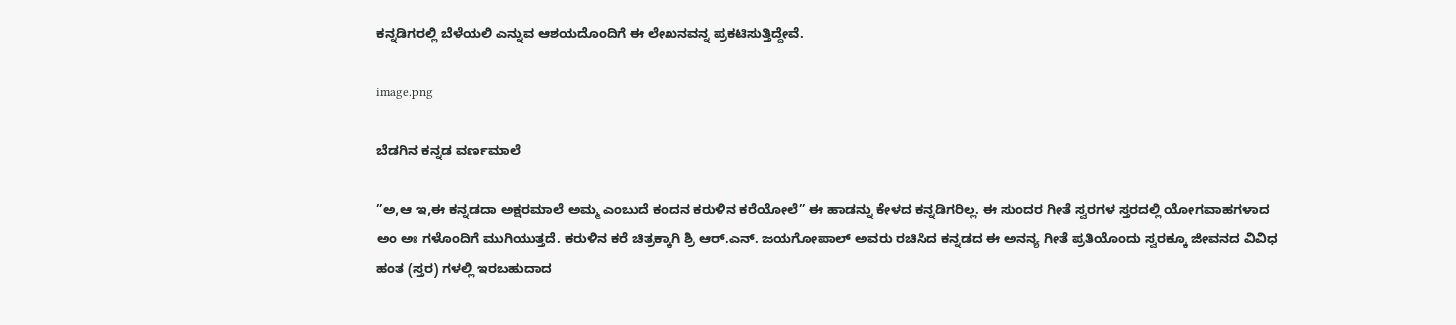ಕನ್ನಡಿಗರಲ್ಲಿ ಬೆಳೆಯಲಿ ಎನ್ನುವ ಆಶಯದೊಂದಿಗೆ ಈ ಲೇಖನವನ್ನ ಪ್ರಕಟಿಸುತ್ತಿದ್ದೇವೆ.

image.png

ಬೆಡಗಿನ ಕನ್ನಡ ವರ್ಣಮಾಲೆ

”ಅ,ಆ ಇ,ಈ ಕನ್ನಡದಾ ಅಕ್ಷರಮಾಲೆ ಅಮ್ಮ ಎಂಬುದೆ ಕಂದನ ಕರುಳಿನ ಕರೆಯೋಲೆ” ಈ ಹಾಡನ್ನು ಕೇಳದ ಕನ್ನಡಿಗರಿಲ್ಲ. ಈ ಸುಂದರ ಗೀತೆ ಸ್ವರಗಳ ಸ್ತರದಲ್ಲಿ ಯೋಗವಾಹಗಳಾದ ಅಂ ಅಃ ಗಳೊಂದಿಗೆ ಮುಗಿಯುತ್ತದೆ. ಕರುಳಿನ ಕರೆ ಚಿತ್ರಕ್ಕಾಗಿ ಶ್ರಿ ಆರ್.ಎನ್. ಜಯಗೋಪಾಲ್ ಅವರು ರಚಿಸಿದ ಕನ್ನಡದ ಈ ಅನನ್ಯ ಗೀತೆ ಪ್ರತಿಯೊಂದು ಸ್ವರಕ್ಕೂ ಜೀವನದ ವಿವಿಧ ಹಂತ (ಸ್ತರ) ಗಳಲ್ಲಿ ಇರಬಹುದಾದ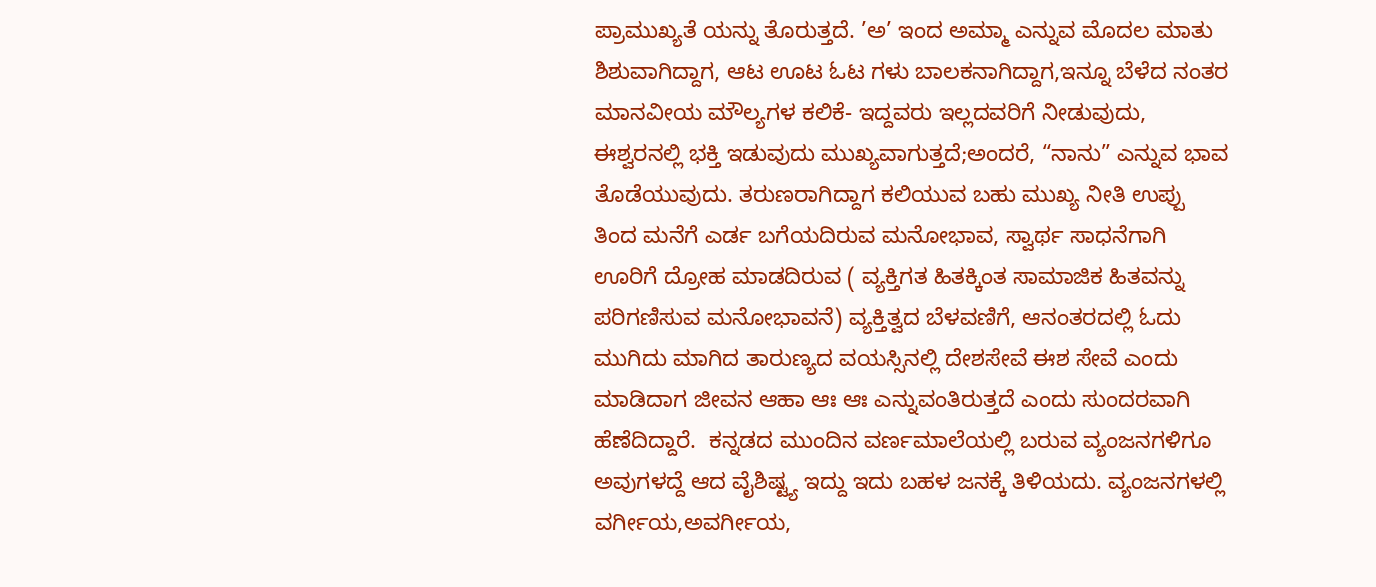ಪ್ರಾಮುಖ್ಯತೆ ಯನ್ನು ತೊರುತ್ತದೆ. ’ಅ’ ಇಂದ ಅಮ್ಮಾ ಎನ್ನುವ ಮೊದಲ ಮಾತು ಶಿಶುವಾಗಿದ್ದಾಗ, ಆಟ ಊಟ ಓಟ ಗಳು ಬಾಲಕನಾಗಿದ್ದಾಗ,ಇನ್ನೂ ಬೆಳೆದ ನಂತರ ಮಾನವೀಯ ಮೌಲ್ಯಗಳ ಕಲಿಕೆ- ಇದ್ದವರು ಇಲ್ಲದವರಿಗೆ ನೀಡುವುದು, ಈಶ್ವರನಲ್ಲಿ ಭಕ್ತಿ ಇಡುವುದು ಮುಖ್ಯವಾಗುತ್ತದೆ;ಅಂದರೆ, “ನಾನು” ಎನ್ನುವ ಭಾವ ತೊಡೆಯುವುದು. ತರುಣರಾಗಿದ್ದಾಗ ಕಲಿಯುವ ಬಹು ಮುಖ್ಯ ನೀತಿ ಉಪ್ಪು ತಿಂದ ಮನೆಗೆ ಎರ್ಡ ಬಗೆಯದಿರುವ ಮನೋಭಾವ, ಸ್ವಾರ್ಥ ಸಾಧನೆಗಾಗಿ ಊರಿಗೆ ದ್ರೋಹ ಮಾಡದಿರುವ ( ವ್ಯಕ್ತಿಗತ ಹಿತಕ್ಕಿಂತ ಸಾಮಾಜಿಕ ಹಿತವನ್ನು ಪರಿಗಣಿಸುವ ಮನೋಭಾವನೆ) ವ್ಯಕ್ತಿತ್ವದ ಬೆಳವಣಿಗೆ, ಆನಂತರದಲ್ಲಿ ಓದು ಮುಗಿದು ಮಾಗಿದ ತಾರುಣ್ಯದ ವಯಸ್ಸಿನಲ್ಲಿ ದೇಶಸೇವೆ ಈಶ ಸೇವೆ ಎಂದು ಮಾಡಿದಾಗ ಜೀವನ ಆಹಾ ಆಃ ಆಃ ಎನ್ನುವಂತಿರುತ್ತದೆ ಎಂದು ಸುಂದರವಾಗಿ ಹೆಣೆದಿದ್ದಾರೆ.  ಕನ್ನಡದ ಮುಂದಿನ ವರ್ಣಮಾಲೆಯಲ್ಲಿ ಬರುವ ವ್ಯಂಜನಗಳಿಗೂ ಅವುಗಳದ್ದೆ ಆದ ವೈಶಿಷ್ಟ್ಯ ಇದ್ದು ಇದು ಬಹಳ ಜನಕ್ಕೆ ತಿಳಿಯದು. ವ್ಯಂಜನಗಳಲ್ಲಿ ವರ್ಗೀಯ,ಅವರ್ಗೀಯ,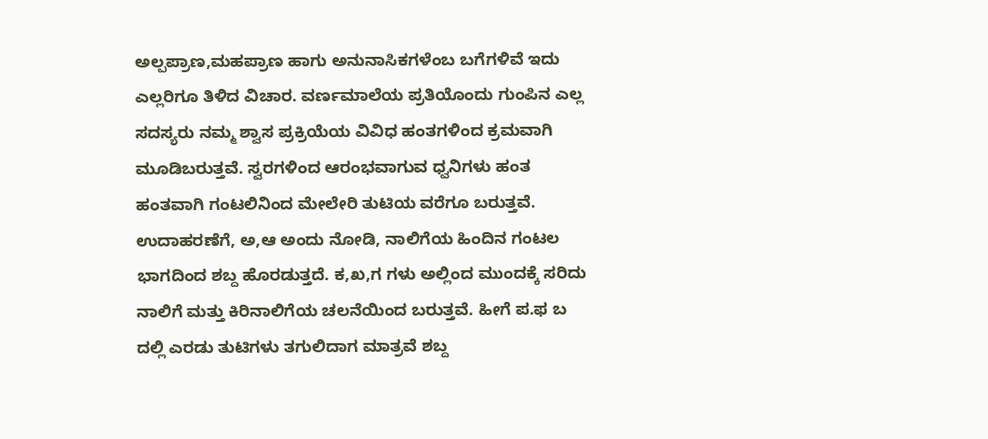ಅಲ್ಪಪ್ರಾಣ,ಮಹಪ್ರಾಣ ಹಾಗು ಅನುನಾಸಿಕಗಳೆಂಬ ಬಗೆಗಳಿವೆ ಇದು ಎಲ್ಲರಿಗೂ ತಿಳಿದ ವಿಚಾರ. ವರ್ಣಮಾಲೆಯ ಪ್ರತಿಯೊಂದು ಗುಂಪಿನ ಎಲ್ಲ ಸದಸ್ಯರು ನಮ್ಮ ಶ್ವಾಸ ಪ್ರಕ್ರಿಯೆಯ ವಿವಿಧ ಹಂತಗಳಿಂದ ಕ್ರಮವಾಗಿ ಮೂಡಿಬರುತ್ತವೆ. ಸ್ವರಗಳಿಂದ ಆರಂಭವಾಗುವ ಧ್ವನಿಗಳು ಹಂತ ಹಂತವಾಗಿ ಗಂಟಲಿನಿಂದ ಮೇಲೇರಿ ತುಟಿಯ ವರೆಗೂ ಬರುತ್ತವೆ. ಉದಾಹರಣೆಗೆ, ಅ,ಆ ಅಂದು ನೋಡಿ, ನಾಲಿಗೆಯ ಹಿಂದಿನ ಗಂಟಲ ಭಾಗದಿಂದ ಶಬ್ದ ಹೊರಡುತ್ತದೆ. ಕ,ಖ,ಗ ಗಳು ಅಲ್ಲಿಂದ ಮುಂದಕ್ಕೆ ಸರಿದು ನಾಲಿಗೆ ಮತ್ತು ಕಿರಿನಾಲಿಗೆಯ ಚಲನೆಯಿಂದ ಬರುತ್ತವೆ. ಹೀಗೆ ಪ.ಫ ಬ ದಲ್ಲಿ ಎರಡು ತುಟಿಗಳು ತಗುಲಿದಾಗ ಮಾತ್ರವೆ ಶಬ್ದ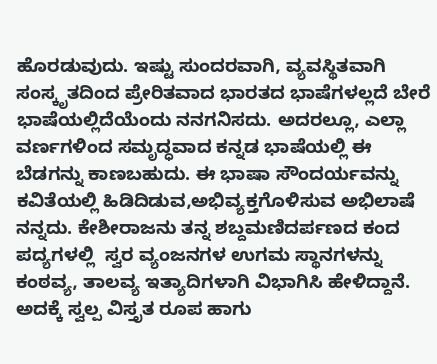ಹೊರಡುವುದು. ಇಷ್ಟು ಸುಂದರವಾಗಿ, ವ್ಯವಸ್ಥಿತವಾಗಿ ಸಂಸ್ಕೃತದಿಂದ ಪ್ರೇರಿತವಾದ ಭಾರತದ ಭಾಷೆಗಳಲ್ಲದೆ ಬೇರೆ ಭಾಷೆಯಲ್ಲಿದೆಯೆಂದು ನನಗನಿಸದು. ಅದರಲ್ಲೂ, ಎಲ್ಲಾ ವರ್ಣಗಳಿಂದ ಸಮೃದ್ಧವಾದ ಕನ್ನಡ ಭಾಷೆಯಲ್ಲಿ ಈ ಬೆಡಗನ್ನು ಕಾಣಬಹುದು. ಈ ಭಾಷಾ ಸೌಂದರ್ಯವನ್ನು ಕವಿತೆಯಲ್ಲಿ ಹಿಡಿದಿಡುವ,ಅಭಿವ್ಯಕ್ತಗೊಳಿಸುವ ಅಭಿಲಾಷೆ ನನ್ನದು. ಕೇಶೀರಾಜನು ತನ್ನ ಶಬ್ದಮಣಿದರ್ಪಣದ ಕಂದ ಪದ್ಯಗಳಲ್ಲಿ  ಸ್ವರ ವ್ಯಂಜನಗಳ ಉಗಮ ಸ್ಥಾನಗಳನ್ನು ಕಂಠವ್ಯ, ತಾಲವ್ಯ ಇತ್ಯಾದಿಗಳಾಗಿ ವಿಭಾಗಿಸಿ ಹೇಳಿದ್ದಾನೆ. ಅದಕ್ಕೆ ಸ್ವಲ್ಪ ವಿಸ್ತೃತ ರೂಪ ಹಾಗು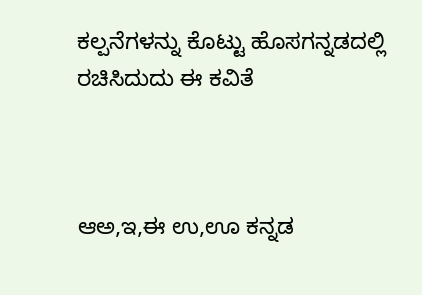ಕಲ್ಪನೆಗಳನ್ನು ಕೊಟ್ಟು ಹೊಸಗನ್ನಡದಲ್ಲಿ ರಚಿಸಿದುದು ಈ ಕವಿತೆ



ಆಅ,ಇ,ಈ ಉ,ಊ ಕನ್ನಡ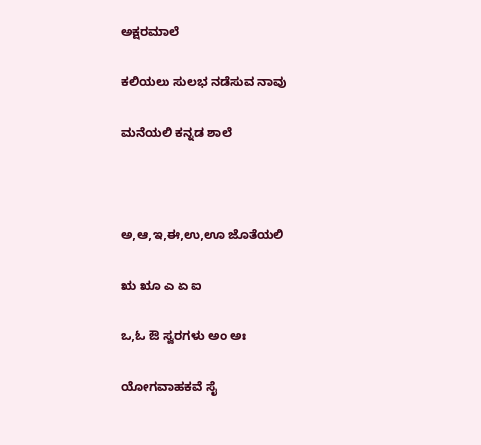ಅಕ್ಷರಮಾಲೆ

ಕಲಿಯಲು ಸುಲಭ ನಡೆಸುವ ನಾವು

ಮನೆಯಲಿ ಕನ್ನಡ ಶಾಲೆ



ಅ,ಆ,ಇ,ಈ,ಉ,ಊ ಜೊತೆಯಲಿ

ಋ ೠ ಎ ಏ ಐ

ಒ,ಓ ಔ ಸ್ವರಗಳು ಅಂ ಅಃ

ಯೋಗವಾಹಕವೆ ಸೈ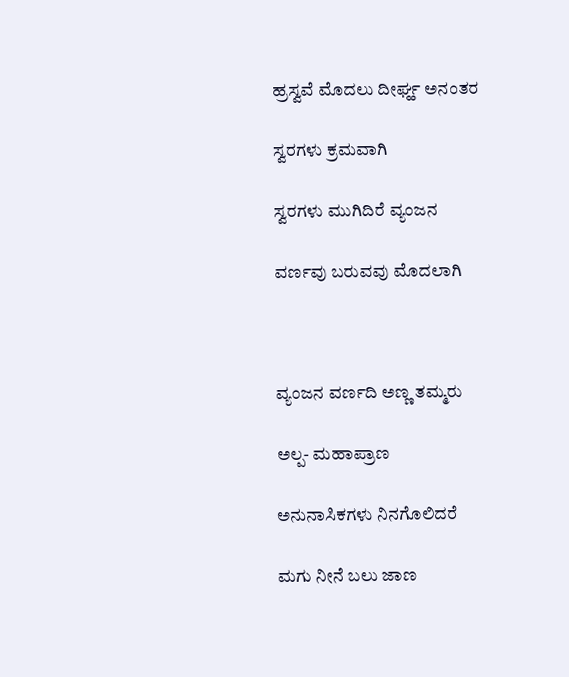ಹ್ರಸ್ವವೆ ಮೊದಲು ದೀರ್ಘ್ಹ ಅನಂತರ

ಸ್ವರಗಳು ಕ್ರಮವಾಗಿ

ಸ್ವರಗಳು ಮುಗಿದಿರೆ ವ್ಯಂಜನ

ವರ್ಣವು ಬರುವವು ಮೊದಲಾಗಿ



ವ್ಯಂಜನ ವರ್ಣದಿ ಅಣ್ಣ ತಮ್ಮರು

ಅಲ್ಪ- ಮಹಾಪ್ರಾಣ

ಅನುನಾಸಿಕಗಳು ನಿನಗೊಲಿದರೆ

ಮಗು ನೀನೆ ಬಲು ಜಾಣ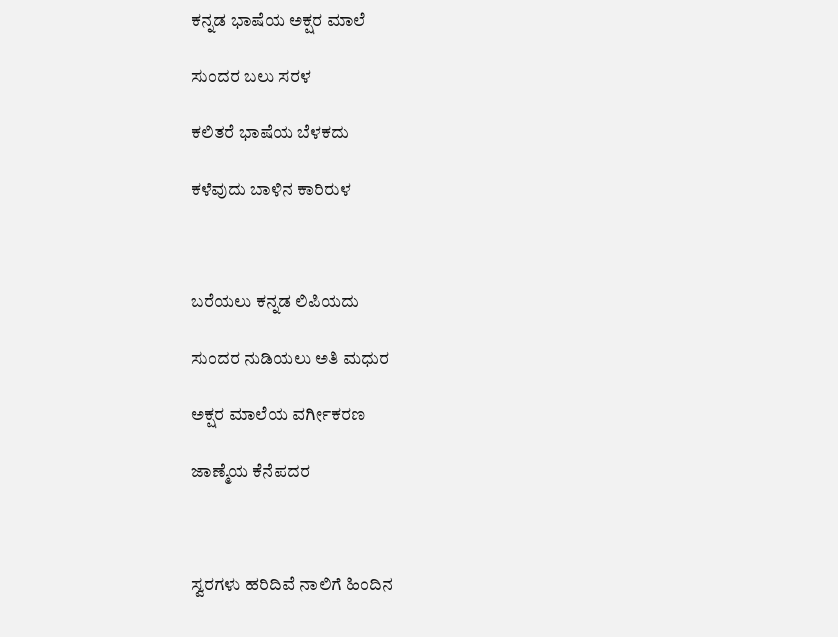ಕನ್ನಡ ಭಾಷೆಯ ಅಕ್ಷರ ಮಾಲೆ

ಸುಂದರ ಬಲು ಸರಳ

ಕಲಿತರೆ ಭಾಷೆಯ ಬೆಳಕದು

ಕಳೆವುದು ಬಾಳಿನ ಕಾರಿರುಳ



ಬರೆಯಲು ಕನ್ನಡ ಲಿಪಿಯದು

ಸುಂದರ ನುಡಿಯಲು ಅತಿ ಮಧುರ

ಅಕ್ಷರ ಮಾಲೆಯ ವರ್ಗೀಕರಣ

ಜಾಣ್ಮೆಯ ಕೆನೆಪದರ



ಸ್ವರಗಳು ಹರಿದಿವೆ ನಾಲಿಗೆ ಹಿಂದಿನ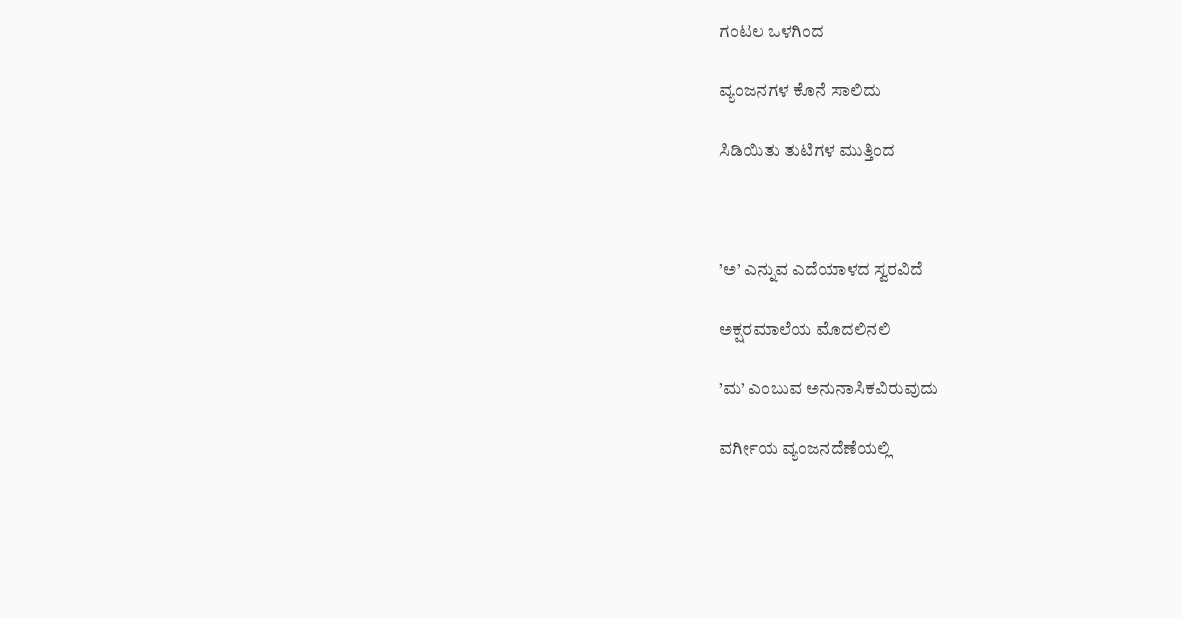ಗಂಟಲ ಒಳಗಿಂದ

ವ್ಯಂಜನಗಳ ಕೊನೆ ಸಾಲಿದು

ಸಿಡಿಯಿತು ತುಟಿಗಳ ಮುತ್ತಿಂದ



’ಅ’ ಎನ್ನುವ ಎದೆಯಾಳದ ಸ್ವರವಿದೆ

ಅಕ್ಷರಮಾಲೆಯ ಮೊದಲಿನಲಿ

’ಮ’ ಎಂಬುವ ಅನುನಾಸಿಕವಿರುವುದು

ವರ್ಗೀಯ ವ್ಯಂಜನದೆಣೆಯಲ್ಲಿ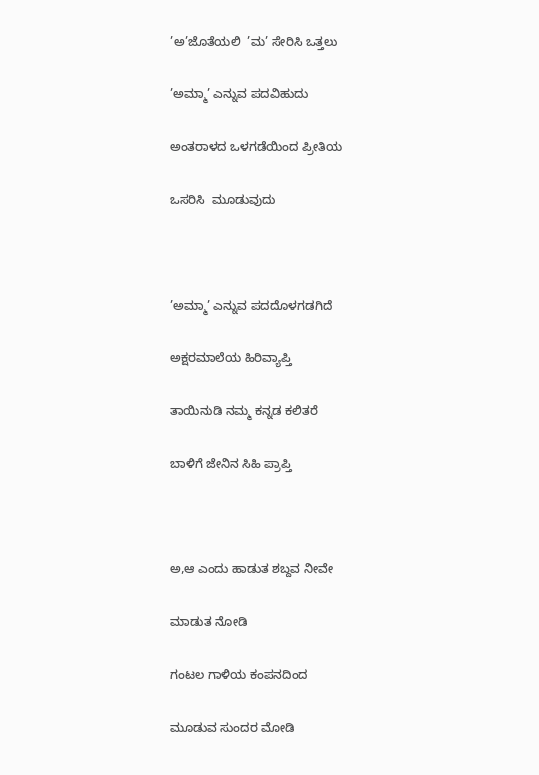’ಅ’ಜೊತೆಯಲಿ  ’ಮ’ ಸೇರಿಸಿ ಒತ್ತಲು

’ಅಮ್ಮಾ’ ಎನ್ನುವ ಪದವಿಹುದು

ಅಂತರಾಳದ ಒಳಗಡೆಯಿಂದ ಪ್ರೀತಿಯ

ಒಸರಿಸಿ  ಮೂಡುವುದು



’ಅಮ್ಮಾ’ ಎನ್ನುವ ಪದದೊಳಗಡಗಿದೆ

ಅಕ್ಷರಮಾಲೆಯ ಹಿರಿವ್ಯಾಪ್ತಿ

ತಾಯಿನುಡಿ ನಮ್ಮ ಕನ್ನಡ ಕಲಿತರೆ

ಬಾಳಿಗೆ ಜೇನಿನ ಸಿಹಿ ಪ್ರಾಪ್ತಿ



ಅ,ಆ ಎಂದು ಹಾಡುತ ಶಬ್ದವ ನೀವೇ

ಮಾಡುತ ನೋಡಿ

ಗಂಟಲ ಗಾಳಿಯ ಕಂಪನದಿಂದ

ಮೂಡುವ ಸುಂದರ ಮೋಡಿ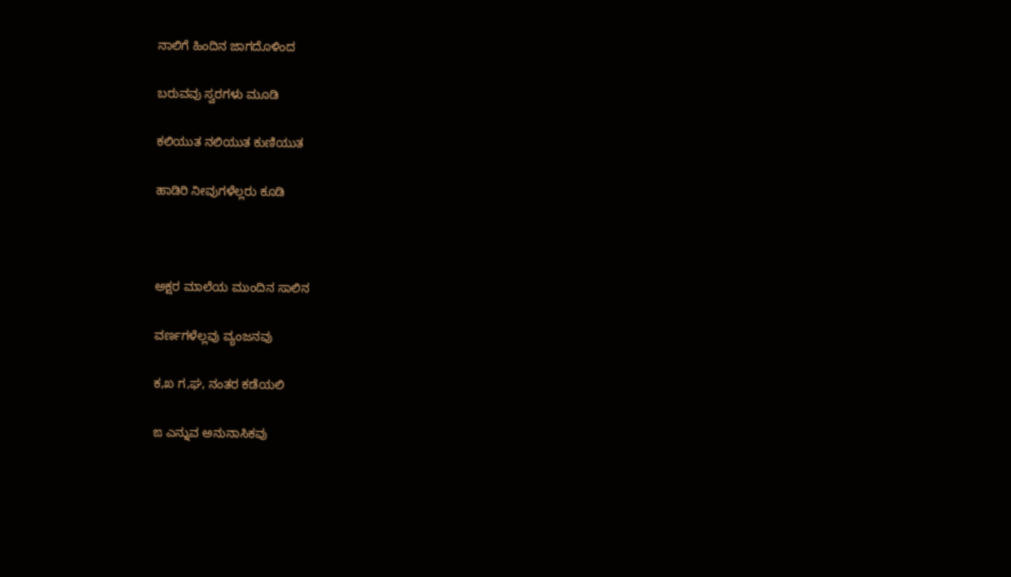ನಾಲಿಗೆ ಹಿಂದಿನ ಜಾಗದೊಳಿಂದ

ಬರುವವು ಸ್ವರಗಳು ಮೂಡಿ

ಕಲಿಯುತ ನಲಿಯುತ ಕುಣಿಯುತ

ಹಾಡಿರಿ ನೀವುಗಳೆಲ್ಲರು ಕೂಡಿ



ಅಕ್ಷರ ಮಾಲೆಯ ಮುಂದಿನ ಸಾಲಿನ

ವರ್ಣಗಳೆಲ್ಲವು ವ್ಯಂಜನವು

ಕ,ಖ ಗ,ಘ, ನಂತರ ಕಡೆಯಲಿ

ಙ ಎನ್ನುವ ಅನುನಾಸಿಕವು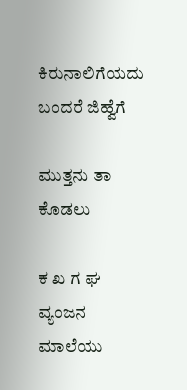ಕಿರುನಾಲಿಗೆಯದು ಬಂದರೆ ಜಿಹ್ವೆಗೆ

ಮುತ್ತನು ತಾ ಕೊಡಲು

ಕ ಖ ಗ ಘ  ವ್ಯಂಜನ ಮಾಲೆಯು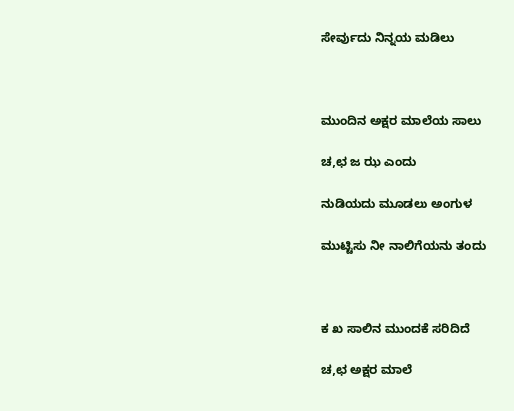ಸೇರ್ವುದು ನಿನ್ನಯ ಮಡಿಲು



ಮುಂದಿನ ಅಕ್ಷರ ಮಾಲೆಯ ಸಾಲು

ಚ,ಛ ಜ ಝ ಎಂದು

ನುಡಿಯದು ಮೂಡಲು ಅಂಗುಳ

ಮುಟ್ಟಿಸು ನೀ ನಾಲಿಗೆಯನು ತಂದು



ಕ ಖ ಸಾಲಿನ ಮುಂದಕೆ ಸರಿದಿದೆ

ಚ,ಛ ಅಕ್ಷರ ಮಾಲೆ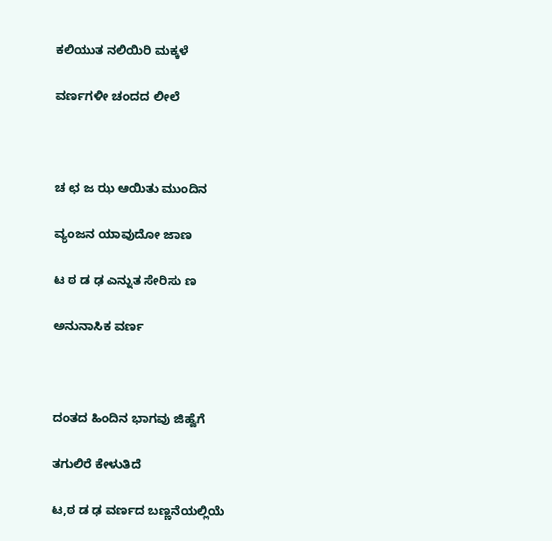ಕಲಿಯುತ ನಲಿಯಿರಿ ಮಕ್ಕಳೆ

ವರ್ಣಗಳೀ ಚಂದದ ಲೀಲೆ



ಚ ಛ ಜ ಝ ಆಯಿತು ಮುಂದಿನ

ವ್ಯಂಜನ ಯಾವುದೋ ಜಾಣ

ಟ ಠ ಡ ಢ ಎನ್ನುತ ಸೇರಿಸು ಣ

ಅನುನಾಸಿಕ ವರ್ಣ



ದಂತದ ಹಿಂದಿನ ಭಾಗವು ಜಿಹ್ವೆಗೆ

ತಗುಲಿರೆ ಕೇಳುತಿದೆ

ಟ,ಠ ಡ ಢ ವರ್ಣದ ಬಣ್ಣನೆಯಲ್ಲಿಯೆ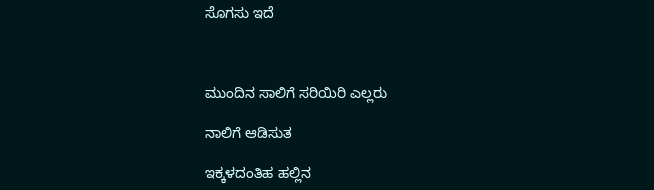ಸೊಗಸು ಇದೆ



ಮುಂದಿನ ಸಾಲಿಗೆ ಸರಿಯಿರಿ ಎಲ್ಲರು

ನಾಲಿಗೆ ಆಡಿಸುತ

ಇಕ್ಕಳದಂತಿಹ ಹಲ್ಲಿನ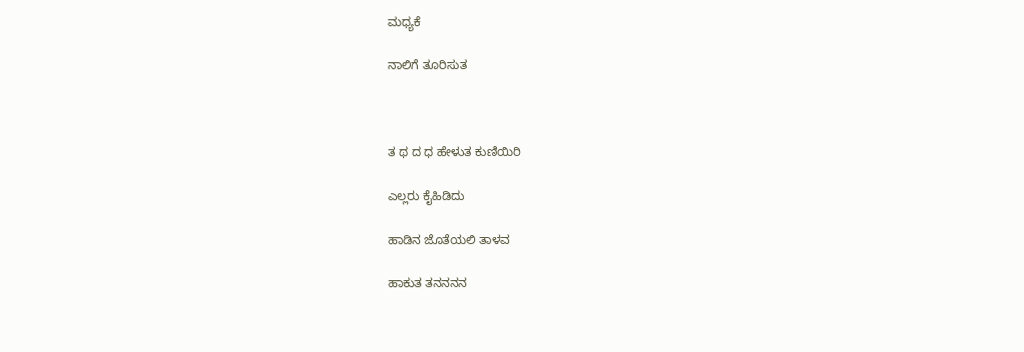ಮಧ್ಯಕೆ

ನಾಲಿಗೆ ತೂರಿಸುತ



ತ ಥ ದ ಧ ಹೇಳುತ ಕುಣಿಯಿರಿ

ಎಲ್ಲರು ಕೈಹಿಡಿದು

ಹಾಡಿನ ಜೊತೆಯಲಿ ತಾಳವ

ಹಾಕುತ ತನನನನ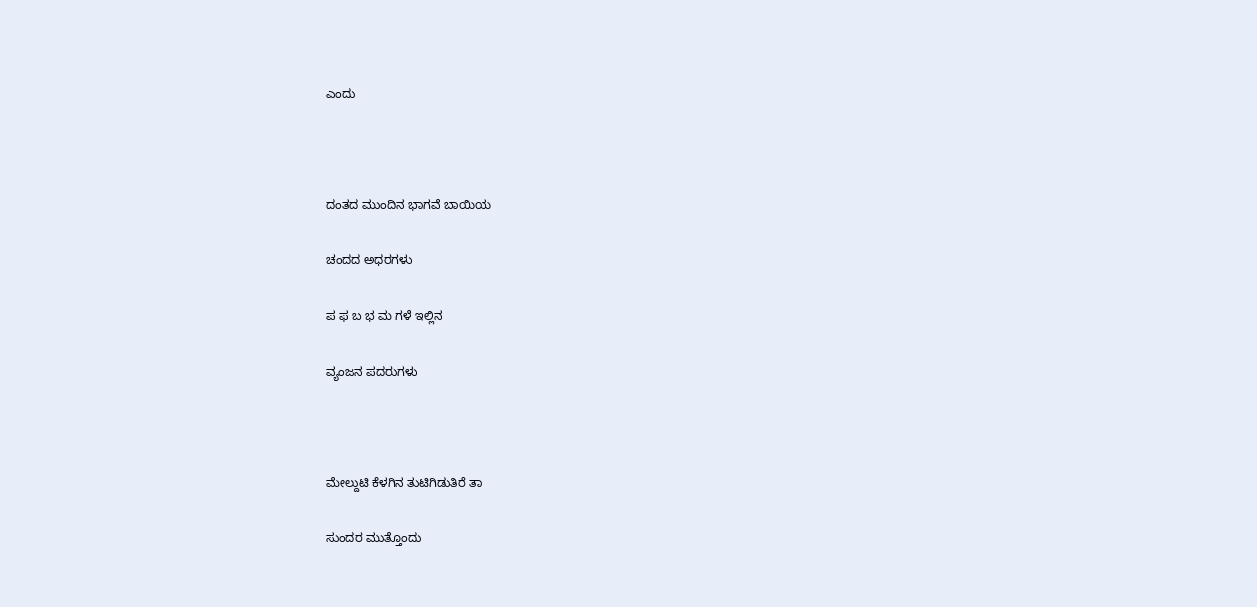ಎಂದು



ದಂತದ ಮುಂದಿನ ಭಾಗವೆ ಬಾಯಿಯ

ಚಂದದ ಅಧರಗಳು

ಪ ಫ ಬ ಭ ಮ ಗಳೆ ಇಲ್ಲಿನ

ವ್ಯಂಜನ ಪದರುಗಳು



ಮೇಲ್ದುಟಿ ಕೆಳಗಿನ ತುಟಿಗಿಡುತಿರೆ ತಾ

ಸುಂದರ ಮುತ್ತೊಂದು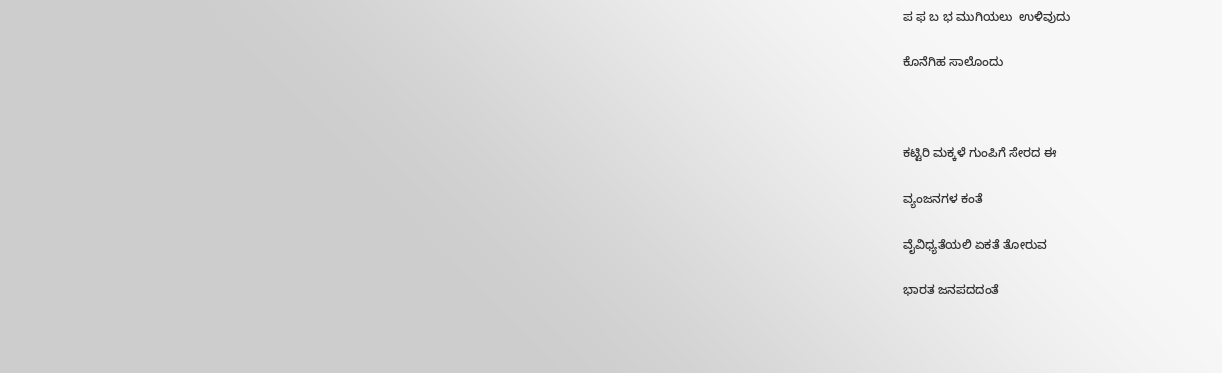ಪ ಫ ಬ ಭ ಮುಗಿಯಲು  ಉಳಿವುದು

ಕೊನೆಗಿಹ ಸಾಲೊಂದು



ಕಟ್ಟಿರಿ ಮಕ್ಕಳೆ ಗುಂಪಿಗೆ ಸೇರದ ಈ

ವ್ಯಂಜನಗಳ ಕಂತೆ

ವೈವಿಧ್ಯತೆಯಲಿ ಏಕತೆ ತೋರುವ

ಭಾರತ ಜನಪದದಂತೆ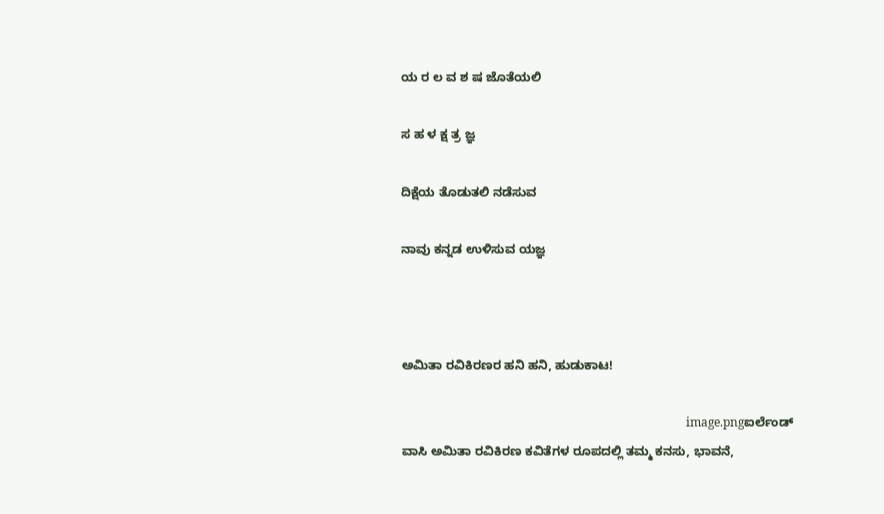ಯ ರ ಲ ವ ಶ ಷ ಜೊತೆಯಲಿ

ಸ ಹ ಳ ಕ್ಷ ತ್ರ ಜ್ಞ

ದಿಕ್ಷೆಯ ತೊಡುತಲಿ ನಡೆಸುವ

ನಾವು ಕನ್ನಡ ಉಳಿಸುವ ಯಜ್ಞ



ಅಮಿತಾ ರವಿಕಿರಣರ ಹನಿ ಹನಿ, ಹುಡುಕಾಟ!

                                                                                               image.pngಐರ್ಲೆಂಡ್ ವಾಸಿ ಅಮಿತಾ ರವಿಕಿರಣ ಕವಿತೆಗಳ ರೂಪದಲ್ಲಿ ತಮ್ಮ ಕನಸು, ಭಾವನೆ,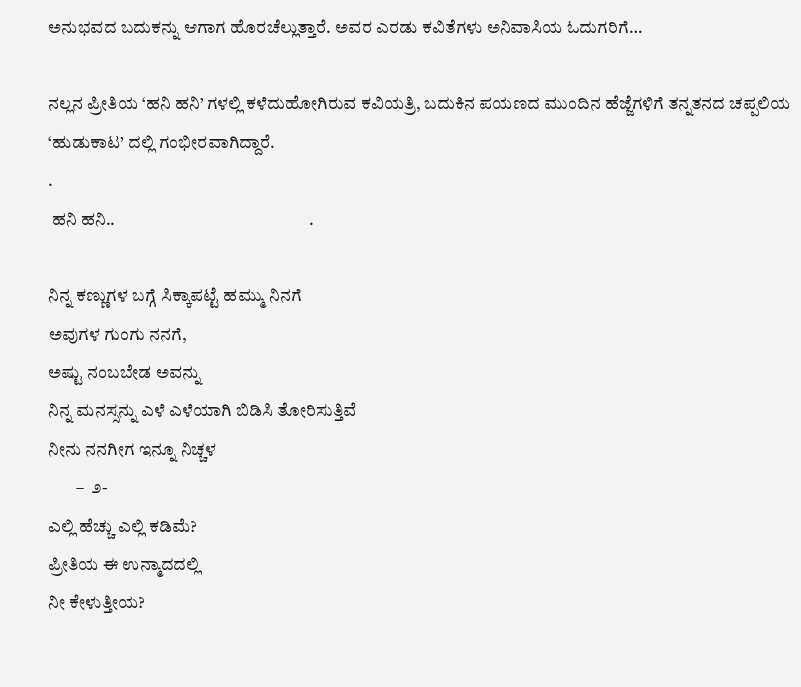ಅನುಭವದ ಬದುಕನ್ನು ಆಗಾಗ ಹೊರಚೆಲ್ಲುತ್ತಾರೆ. ಅವರ ಎರಡು ಕವಿತೆಗಳು ಅನಿವಾಸಿಯ ಓದುಗರಿಗೆ…

ನಲ್ಲನ ಪ್ರೀತಿಯ ‘ಹನಿ ಹನಿ’ ಗಳಲ್ಲಿ ಕಳೆದುಹೋಗಿರುವ ಕವಿಯತ್ರಿ, ಬದುಕಿನ ಪಯಣದ ಮುಂದಿನ ಹೆಜ್ಜೆಗಳಿಗೆ ತನ್ನತನದ ಚಪ್ಪಲಿಯ  ‘ಹುಡುಕಾಟ’ ದಲ್ಲಿ ಗಂಭೀರವಾಗಿದ್ದಾರೆ.
.
 ಹನಿ ಹನಿ..                                                       .

ನಿನ್ನ ಕಣ್ಣುಗಳ ಬಗ್ಗೆ ಸಿಕ್ಕಾಪಟ್ಟೆ ಹಮ್ಮು ನಿನಗೆ
ಅವುಗಳ ಗುಂಗು ನನಗೆ,
ಅಷ್ಟು ನಂಬಬೇಡ ಅವನ್ನು
ನಿನ್ನ ಮನಸ್ಸನ್ನು ಎಳೆ ಎಳೆಯಾಗಿ ಬಿಡಿಸಿ ತೋರಿಸುತ್ತಿವೆ
ನೀನು ನನಗೀಗ ಇನ್ನೂ ನಿಚ್ಚಳ
        –  ೨-
ಎಲ್ಲಿ ಹೆಚ್ಚು ಎಲ್ಲಿ ಕಡಿಮೆ?
ಪ್ರೀತಿಯ ಈ ಉನ್ಮಾದದಲ್ಲಿ
ನೀ ಕೇಳುತ್ತೀಯ?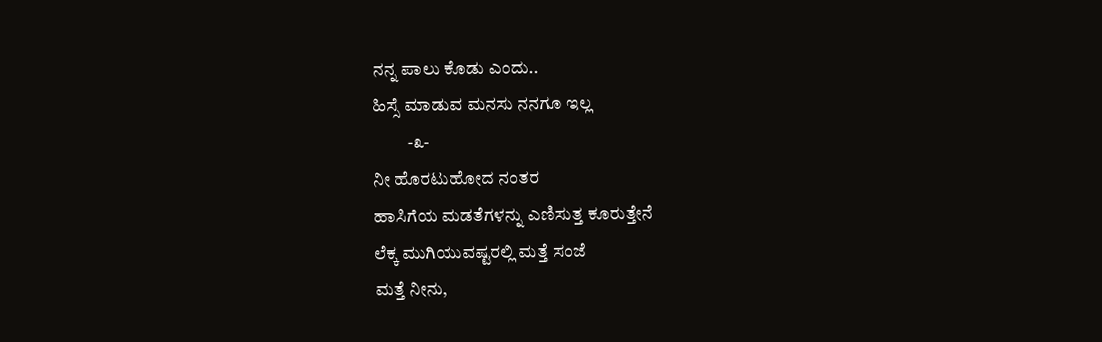ನನ್ನ ಪಾಲು ಕೊಡು ಎಂದು..
ಹಿಸ್ಸೆ ಮಾಡುವ ಮನಸು ನನಗೂ ಇಲ್ಲ
          -೩-
ನೀ ಹೊರಟುಹೋದ ನಂತರ
ಹಾಸಿಗೆಯ ಮಡತೆಗಳನ್ನು ಎಣಿಸುತ್ತ ಕೂರುತ್ತೇನೆ
ಲೆಕ್ಕ ಮುಗಿಯುವಷ್ಟರಲ್ಲಿ ಮತ್ತೆ ಸಂಜೆ
ಮತ್ತೆ ನೀನು,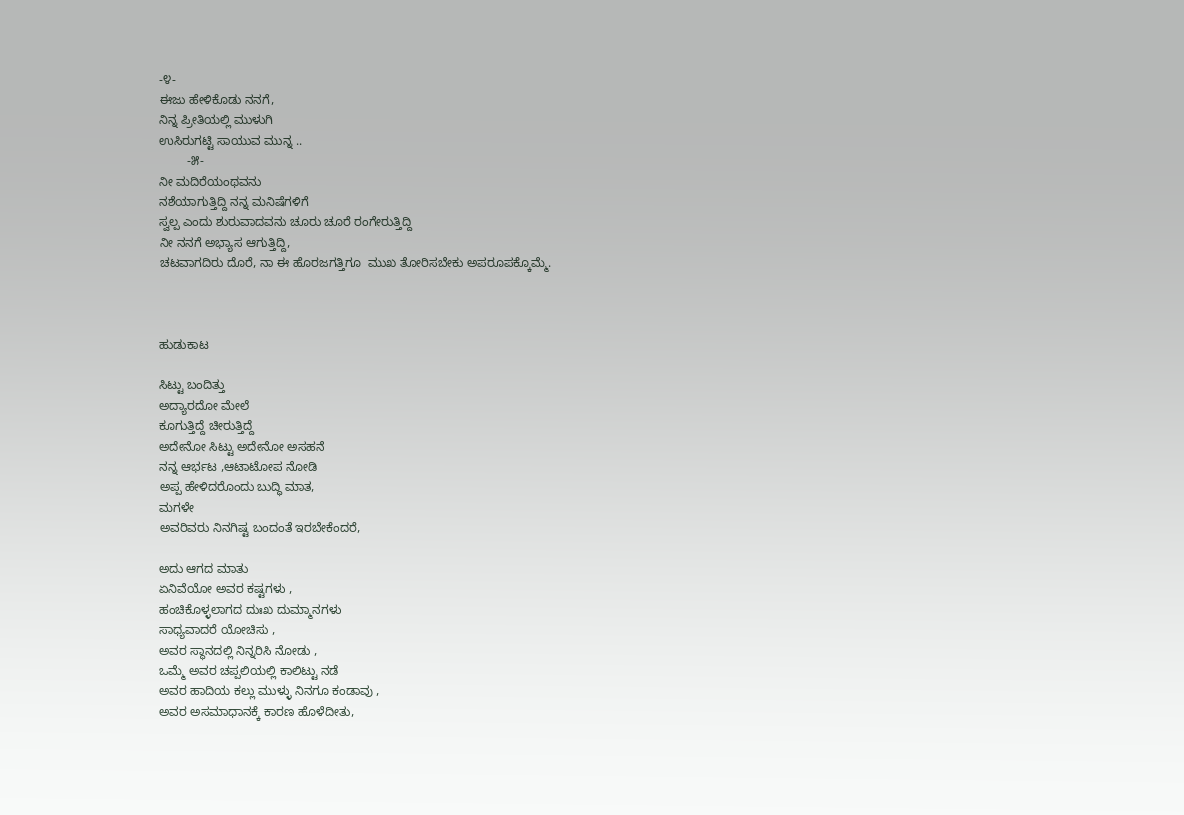-೪-
ಈಜು ಹೇಳಿಕೊಡು ನನಗೆ,
ನಿನ್ನ ಪ್ರೀತಿಯಲ್ಲಿ ಮುಳುಗಿ
ಉಸಿರುಗಟ್ಟಿ ಸಾಯುವ ಮುನ್ನ ..
        -೫-
ನೀ ಮದಿರೆಯಂಥವನು
ನಶೆಯಾಗುತ್ತಿದ್ದಿ ನನ್ನ ಮನಿಷೆಗಳಿಗೆ
ಸ್ವಲ್ಪ ಎಂದು ಶುರುವಾದವನು ಚೂರು ಚೂರೆ ರಂಗೇರುತ್ತಿದ್ದಿ
ನೀ ನನಗೆ ಅಭ್ಯಾಸ ಆಗುತ್ತಿದ್ದಿ,
ಚಟವಾಗದಿರು ದೊರೆ, ನಾ ಈ ಹೊರಜಗತ್ತಿಗೂ  ಮುಖ ತೋರಿಸಬೇಕು ಅಪರೂಪಕ್ಕೊಮ್ಮೆ.



ಹುಡುಕಾಟ

ಸಿಟ್ಟು ಬಂದಿತ್ತು
ಅದ್ಯಾರದೋ ಮೇಲೆ
ಕೂಗುತ್ತಿದ್ದೆ ಚೀರುತ್ತಿದ್ದೆ
ಅದೇನೋ ಸಿಟ್ಟು ಅದೇನೋ ಅಸಹನೆ
ನನ್ನ ಆರ್ಭಟ ,ಆಟಾಟೋಪ ನೋಡಿ
ಅಪ್ಪ ಹೇಳಿದರೊಂದು ಬುದ್ಧಿ ಮಾತ,
ಮಗಳೇ
ಅವರಿವರು ನಿನಗಿಷ್ಟ ಬಂದಂತೆ ಇರಬೇಕೆಂದರೆ,

ಅದು ಆಗದ ಮಾತು
ಏನಿವೆಯೋ ಅವರ ಕಷ್ಟಗಳು ,
ಹಂಚಿಕೊಳ್ಳಲಾಗದ ದುಃಖ ದುಮ್ಮಾನಗಳು
ಸಾಧ್ಯವಾದರೆ ಯೋಚಿಸು ,
ಅವರ ಸ್ಥಾನದಲ್ಲಿ ನಿನ್ನರಿಸಿ ನೋಡು ,
ಒಮ್ಮೆ ಅವರ ಚಪ್ಪಲಿಯಲ್ಲಿ ಕಾಲಿಟ್ಟು ನಡೆ
ಅವರ ಹಾದಿಯ ಕಲ್ಲು ಮುಳ್ಳು ನಿನಗೂ ಕಂಡಾವು ,
ಅವರ ಅಸಮಾಧಾನಕ್ಕೆ ಕಾರಣ ಹೊಳೆದೀತು,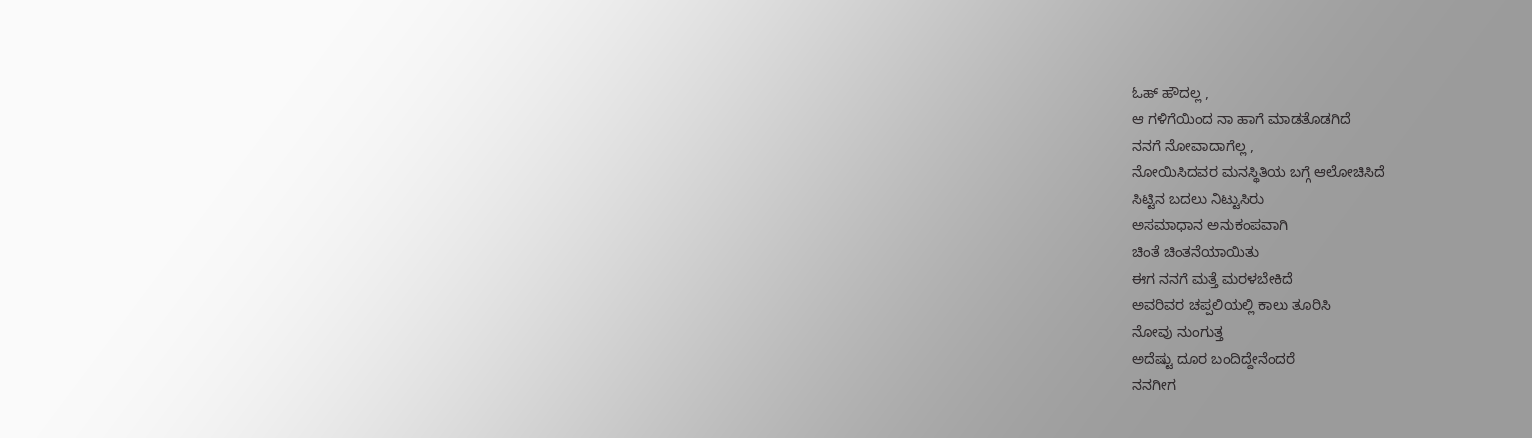ಓಹ್ ಹೌದಲ್ಲ ,
ಆ ಗಳಿಗೆಯಿಂದ ನಾ ಹಾಗೆ ಮಾಡತೊಡಗಿದೆ
ನನಗೆ ನೋವಾದಾಗೆಲ್ಲ ,
ನೋಯಿಸಿದವರ ಮನಸ್ಥಿತಿಯ ಬಗ್ಗೆ ಆಲೋಚಿಸಿದೆ
ಸಿಟ್ಟಿನ ಬದಲು ನಿಟ್ಟುಸಿರು
ಅಸಮಾಧಾನ ಅನುಕಂಪವಾಗಿ
ಚಿಂತೆ ಚಿಂತನೆಯಾಯಿತು
ಈಗ ನನಗೆ ಮತ್ತೆ ಮರಳಬೇಕಿದೆ
ಅವರಿವರ ಚಪ್ಪಲಿಯಲ್ಲಿ ಕಾಲು ತೂರಿಸಿ
ನೋವು ನುಂಗುತ್ತ
ಅದೆಷ್ಟು ದೂರ ಬಂದಿದ್ದೇನೆಂದರೆ
ನನಗೀಗ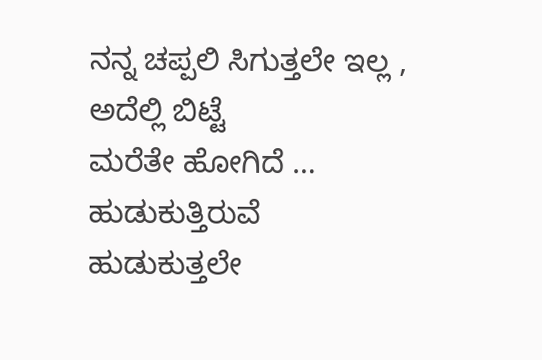ನನ್ನ ಚಪ್ಪಲಿ ಸಿಗುತ್ತಲೇ ಇಲ್ಲ ,
ಅದೆಲ್ಲಿ ಬಿಟ್ಟೆ
ಮರೆತೇ ಹೋಗಿದೆ …
ಹುಡುಕುತ್ತಿರುವೆ
ಹುಡುಕುತ್ತಲೇ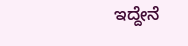ಇದ್ದೇನೆ